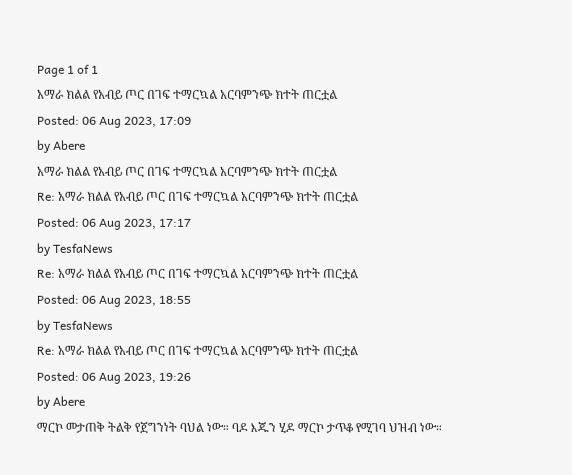Page 1 of 1
አማራ ክልል የአብይ ጦር በገፍ ተማርኳል አርባምንጭ ክተት ጠርቷል
Posted: 06 Aug 2023, 17:09
by Abere
አማራ ክልል የአብይ ጦር በገፍ ተማርኳል አርባምንጭ ክተት ጠርቷል
Re: አማራ ክልል የአብይ ጦር በገፍ ተማርኳል አርባምንጭ ክተት ጠርቷል
Posted: 06 Aug 2023, 17:17
by TesfaNews
Re: አማራ ክልል የአብይ ጦር በገፍ ተማርኳል አርባምንጭ ክተት ጠርቷል
Posted: 06 Aug 2023, 18:55
by TesfaNews
Re: አማራ ክልል የአብይ ጦር በገፍ ተማርኳል አርባምንጭ ክተት ጠርቷል
Posted: 06 Aug 2023, 19:26
by Abere
ማርኮ መታጠቅ ትልቅ የጀግንነት ባህል ነው። ባዶ እጁን ሂዶ ማርኮ ታጥቆ የሚገባ ህዝብ ነው።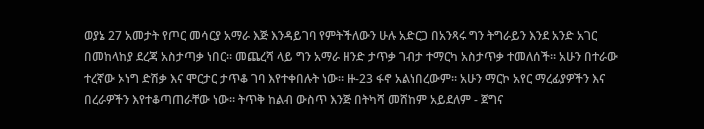ወያኔ 27 አመታት የጦር መሳርያ አማራ እጅ እንዳይገባ የምትችለውን ሁሉ አድርጋ በአንጻሩ ግን ትግራይን እንደ አንድ አገር በመከላከያ ደረጃ አስታጣቃ ነበር። መጨረሻ ላይ ግን አማራ ዘንድ ታጥቃ ገብታ ተማርካ አስታጥቃ ተመለሰች። አሁን በተራው ተረኛው ኦነግ ድሽቃ እና ሞርታር ታጥቆ ገባ እየተቀበሉት ነው። ዙ-23 ፋኖ አልነበረውም። አሁን ማርኮ አየር ማረፊያዎችን እና በረራዎችን እየተቆጣጠራቸው ነው። ትጥቅ ከልብ ውስጥ እንጅ በትካሻ መሸከም አይደለም - ጀግና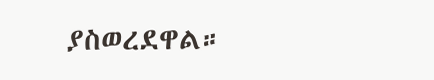ያስወረደዋል።